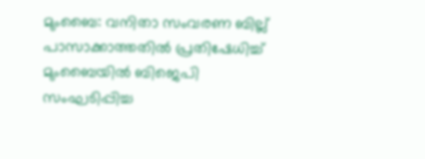മുംബൈ: വനിതാ സംവരണ ബില്ല് പാസാക്കാത്തതിൽ പ്രതിഷേധിച്ച് മുംബൈയിൽ ബിജെപി സംഘടിപ്പിച്ച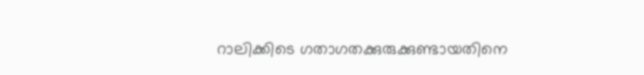റാലിക്കിടെ ഗതാഗതക്കുരുക്കുണ്ടായതിനെ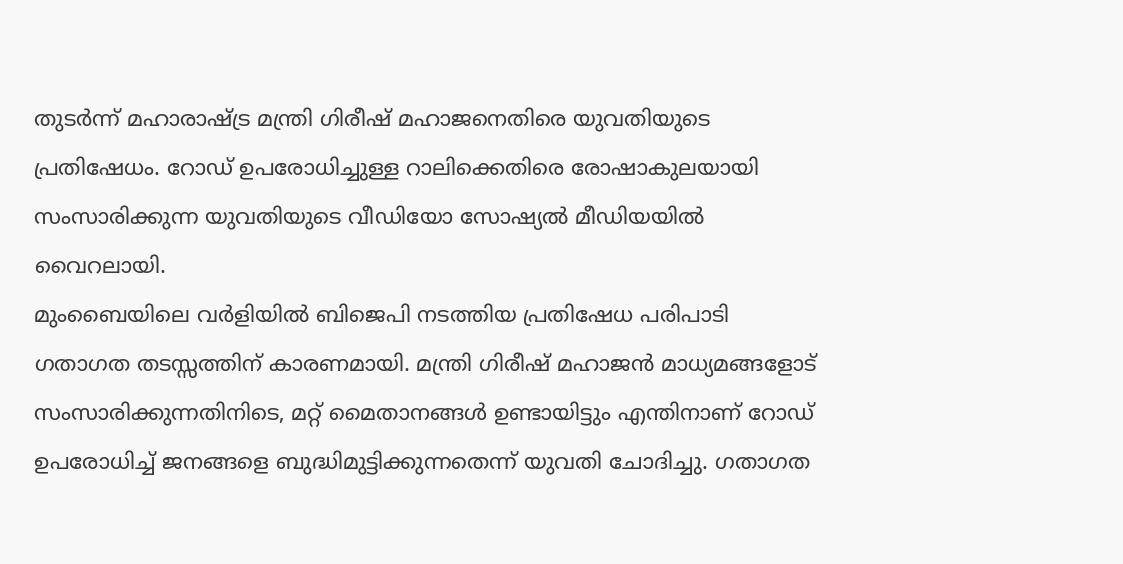തുടർന്ന് മഹാരാഷ്ട്ര മന്ത്രി ഗിരീഷ് മഹാജനെതിരെ യുവതിയുടെ പ്രതിഷേധം. റോഡ് ഉപരോധിച്ചുള്ള റാലിക്കെതിരെ രോഷാകുലയായി സംസാരിക്കുന്ന യുവതിയുടെ വീഡിയോ സോഷ്യൽ മീഡിയയിൽ വൈറലായി.
മുംബൈയിലെ വർളിയിൽ ബിജെപി നടത്തിയ പ്രതിഷേധ പരിപാടി ഗതാഗത തടസ്സത്തിന് കാരണമായി. മന്ത്രി ഗിരീഷ് മഹാജൻ മാധ്യമങ്ങളോട് സംസാരിക്കുന്നതിനിടെ, മറ്റ് മൈതാനങ്ങൾ ഉണ്ടായിട്ടും എന്തിനാണ് റോഡ് ഉപരോധിച്ച് ജനങ്ങളെ ബുദ്ധിമുട്ടിക്കുന്നതെന്ന് യുവതി ചോദിച്ചു. ഗതാഗത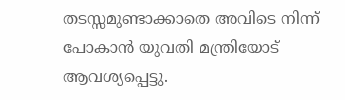തടസ്സമുണ്ടാക്കാതെ അവിടെ നിന്ന് പോകാൻ യുവതി മന്ത്രിയോട് ആവശ്യപ്പെട്ടു.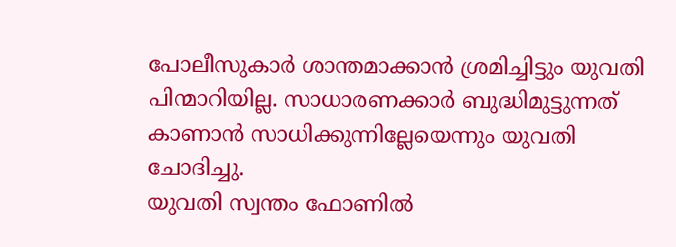പോലീസുകാർ ശാന്തമാക്കാൻ ശ്രമിച്ചിട്ടും യുവതി പിന്മാറിയില്ല. സാധാരണക്കാർ ബുദ്ധിമുട്ടുന്നത് കാണാൻ സാധിക്കുന്നില്ലേയെന്നും യുവതി ചോദിച്ചു.
യുവതി സ്വന്തം ഫോണിൽ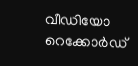വീഡിയോ റെക്കോർഡ്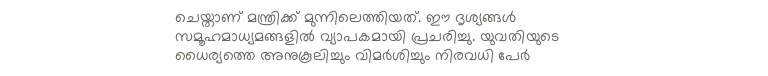ചെയ്താണ് മന്ത്രിക്ക് മുന്നിലെത്തിയത്. ഈ ദൃശ്യങ്ങൾ സമൂഹമാധ്യമങ്ങളിൽ വ്യാപകമായി പ്രചരിച്ചു. യുവതിയുടെ ധൈര്യത്തെ അനുകൂലിച്ചും വിമർശിച്ചും നിരവധി പേർ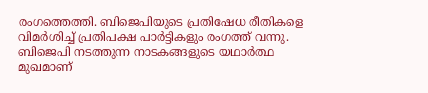രംഗത്തെത്തി. ബിജെപിയുടെ പ്രതിഷേധ രീതികളെ വിമർശിച്ച് പ്രതിപക്ഷ പാർട്ടികളും രംഗത്ത് വന്നു. ബിജെപി നടത്തുന്ന നാടകങ്ങളുടെ യഥാർത്ഥ മുഖമാണ്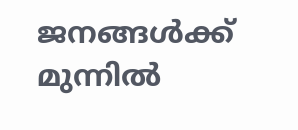ജനങ്ങൾക്ക് മുന്നിൽ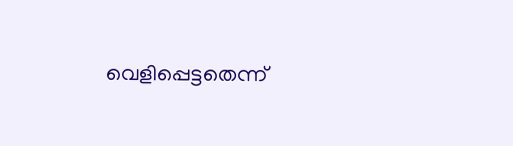വെളിപ്പെട്ടതെന്ന്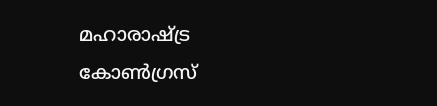മഹാരാഷ്ട്ര കോൺഗ്രസ്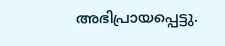അഭിപ്രായപ്പെട്ടു.